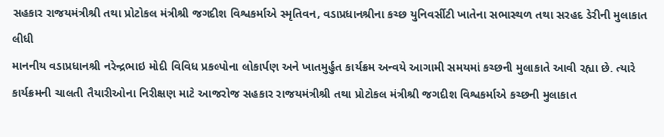સહકાર રાજયમંત્રીશ્રી તથા પ્રોટોકલ મંત્રીશ્રી જગદીશ વિશ્વકર્માએ સ્મૃતિવન, વડાપ્રધાનશ્રીના કચ્છ યુનિવર્સીટી ખાતેના સભાસ્થળ તથા સરહદ ડેરીની મુલાકાત લીધી
માનનીય વડાપ્રધાનશ્રી નરેન્દ્રભાઇ મોદી વિવિધ પ્રકલ્પોના લોકાર્પણ અને ખાતમુર્હુત કાર્યક્રમ અન્વયે આગામી સમયમાં કચ્છની મુલાકાતે આવી રહ્યા છે. ત્યારે કાર્યક્રમની ચાલતી તૈયારીઓના નિરીક્ષણ માટે આજરોજ સહકાર રાજયમંત્રીશ્રી તથા પ્રોટોકલ મંત્રીશ્રી જગદીશ વિશ્વકર્માએ કચ્છની મુલાકાત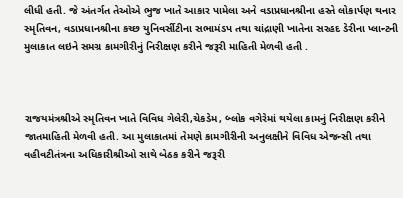લીધી હતી. જે અંતર્ગત તેઓએ ભુજ ખાતે આકાર પામેલા અને વડાપ્રધાનશ્રીના હસ્તે લોકાર્પણ થનાર સ્મૃતિવન, વડાપ્રધાનશ્રીના કચ્છ યુનિવર્સીટીના સભામંડપ તથા ચાંદ્રાણી ખાતેના સરહદ ડેરીના પ્લાન્ટની મુલાકાત લઇને સમગ્ર કામગીરીનું નિરીક્ષણ કરીને જરૂરી માહિતી મેળવી હતી .



રાજયમંત્રશ્રીએ સ્મૃતિવન ખાતે વિવિધ ગેલેરી,ચેકડેમ, બ્લોક વગેરેમાં થયેલા કામનું નિરીક્ષણ કરીને જાતમાહિતી મેળવી હતી. આ મુલાકાતમાં તેમણે કામગીરીની અનુલક્ષીને વિવિધ એજન્સી તથા વહીવટીતંત્રના અધિકારીશ્રીઓ સાથે બેઠક કરીને જરૂરી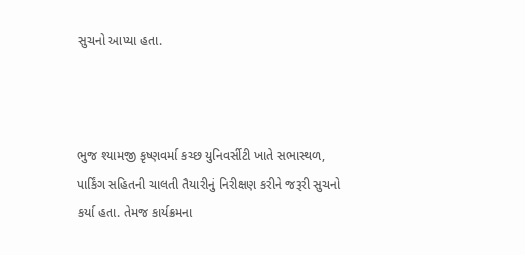સુચનો આપ્યા હતા.



ભુજ શ્યામજી કૃષ્ણવર્મા કચ્છ યુનિવર્સીટી ખાતે સભાસ્થળ, પાર્કિંગ સહિતની ચાલતી તૈયારીનું નિરીક્ષણ કરીને જરૂરી સુચનો કર્યા હતા. તેમજ કાર્યક્રમના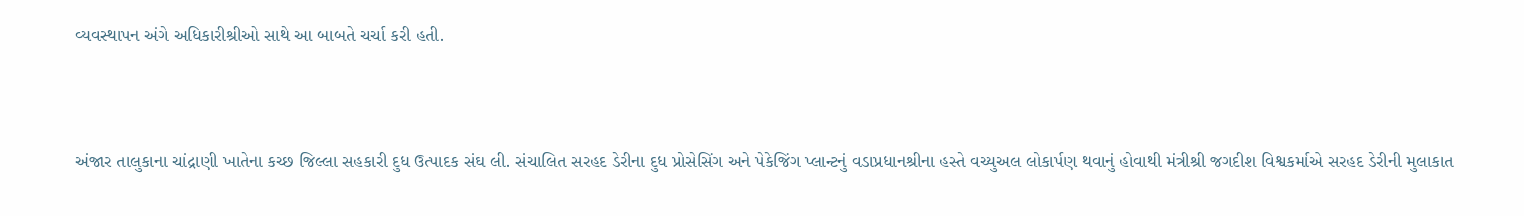વ્યવસ્થાપન અંગે અધિકારીશ્રીઓ સાથે આ બાબતે ચર્ચા કરી હતી.



અંજાર તાલુકાના ચાંદ્રાણી ખાતેના કચ્છ જિલ્લા સહકારી દુધ ઉત્પાદક સંઘ લી. સંચાલિત સરહદ ડેરીના દુધ પ્રોસેસિંગ અને પેકેજિંગ પ્લાન્ટનું વડાપ્રધાનશ્રીના હસ્તે વચ્યુઅલ લોકાર્પણ થવાનું હોવાથી મંત્રીશ્રી જગદીશ વિશ્વકર્માએ સરહદ ડેરીની મુલાકાત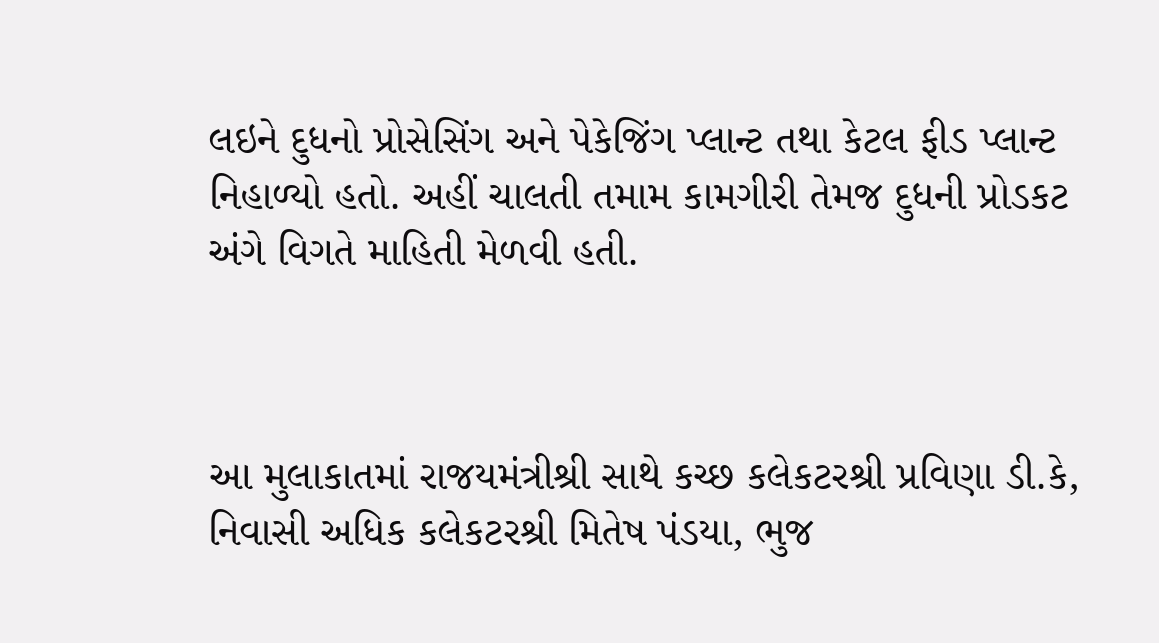લઇને દુધનો પ્રોસેસિંગ અને પેકેજિંગ પ્લાન્ટ તથા કેટલ ફીડ પ્લાન્ટ નિહાળ્યો હતો. અહીં ચાલતી તમામ કામગીરી તેમજ દુધની પ્રોડકટ અંગે વિગતે માહિતી મેળવી હતી.



આ મુલાકાતમાં રાજયમંત્રીશ્રી સાથે કચ્છ કલેકટરશ્રી પ્રવિણા ડી.કે, નિવાસી અધિક કલેકટરશ્રી મિતેષ પંડયા, ભુજ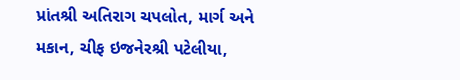પ્રાંતશ્રી અતિરાગ ચપલોત, માર્ગ અને મકાન, ચીફ ઇજનેરશ્રી પટેલીયા,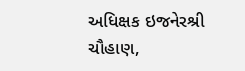અધિક્ષક ઇજનેરશ્રી ચૌહાણ,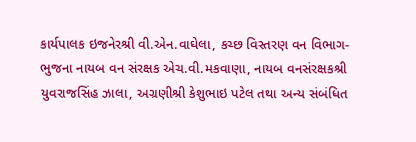કાર્યપાલક ઇજનેરશ્રી વી.એન.વાઘેલા, કચ્છ વિસ્તરણ વન વિભાગ-ભુજના નાયબ વન સંરક્ષક એચ.વી.મકવાણા, નાયબ વનસંરક્ષકશ્રી યુવરાજસિંહ ઝાલા, અગ્રણીશ્રી કેશુભાઇ પટેલ તથા અન્ય સંબંધિત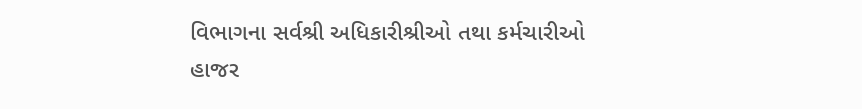વિભાગના સર્વશ્રી અધિકારીશ્રીઓ તથા કર્મચારીઓ હાજર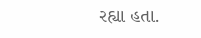રહ્યા હતા.